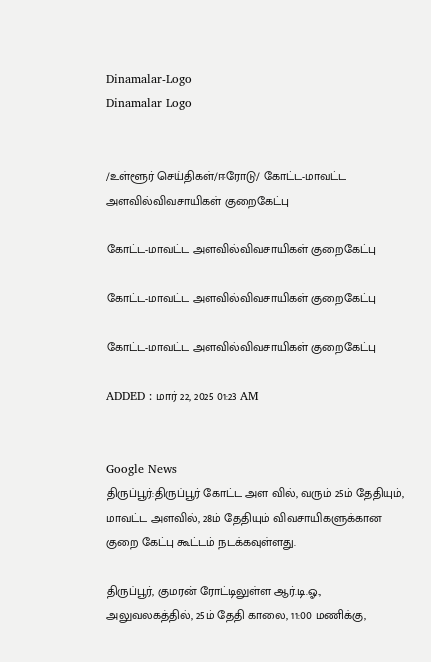Dinamalar-Logo
Dinamalar Logo


/உள்ளூர் செய்திகள்/ஈரோடு/ கோட்ட-மாவட்ட அளவில்விவசாயிகள் குறைகேட்பு

கோட்ட-மாவட்ட அளவில்விவசாயிகள் குறைகேட்பு

கோட்ட-மாவட்ட அளவில்விவசாயிகள் குறைகேட்பு

கோட்ட-மாவட்ட அளவில்விவசாயிகள் குறைகேட்பு

ADDED : மார் 22, 2025 01:23 AM


Google News
திருப்பூர்:திருப்பூர் கோட்ட அள வில், வரும் 25ம் தேதியும், மாவட்ட அளவில், 28ம் தேதியும் விவசாயிகளுக்கான குறை கேட்பு கூட்டம் நடக்கவுள்ளது.

திருப்பூர், குமரன் ரோட்டிலுள்ள ஆர்.டி.ஓ., அலுவலகத்தில், 25ம் தேதி காலை, 11:00 மணிக்கு,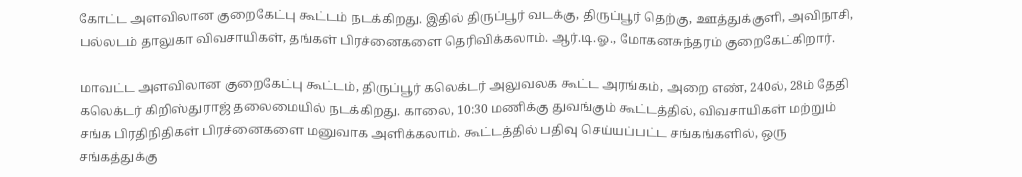கோட்ட அளவிலான குறைகேட்பு கூட்டம் நடக்கிறது. இதில் திருப்பூர் வடக்கு, திருப்பூர் தெற்கு, ஊத்துக்குளி, அவிநாசி, பல்லடம் தாலுகா விவசாயிகள், தங்கள் பிரச்னைகளை தெரிவிக்கலாம். ஆர்.டி.ஓ., மோகனசுந்தரம் குறைகேட்கிறார்.

மாவட்ட அளவிலான குறைகேட்பு கூட்டம், திருப்பூர் கலெக்டர் அலுவலக கூட்ட அரங்கம், அறை எண், 240ல், 28ம் தேதி கலெக்டர் கிறிஸ்துராஜ் தலைமையில் நடக்கிறது. காலை, 10:30 மணிக்கு துவங்கும் கூட்டத்தில், விவசாயிகள் மற்றும் சங்க பிரதிநிதிகள் பிரச்னைகளை மனுவாக அளிக்கலாம். கூட்டத்தில் பதிவு செய்யப்பட்ட சங்கங்களில், ஒரு சங்கத்துக்கு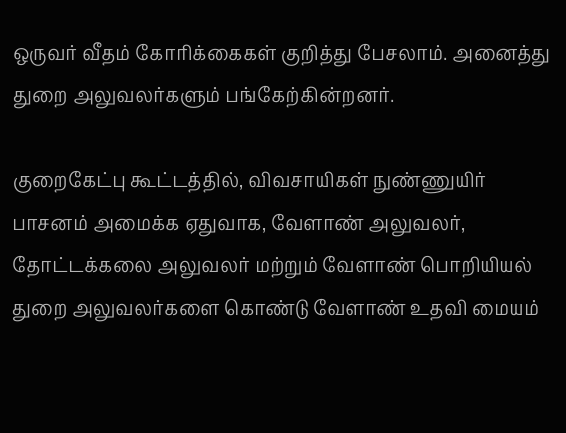ஒருவர் வீதம் கோரிக்கைகள் குறித்து பேசலாம். அனைத்து துறை அலுவலர்களும் பங்கேற்கின்றனர்.

குறைகேட்பு கூட்டத்தில், விவசாயிகள் நுண்ணுயிர் பாசனம் அமைக்க ஏதுவாக, வேளாண் அலுவலர், தோட்டக்கலை அலுவலர் மற்றும் வேளாண் பொறியியல் துறை அலுவலர்களை கொண்டு வேளாண் உதவி மையம்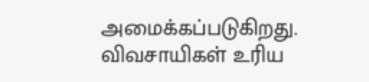அமைக்கப்படுகிறது. விவசாயிகள் உரிய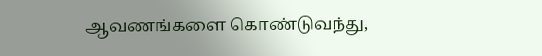ஆவணங்களை கொண்டுவந்து,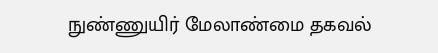நுண்ணுயிர் மேலாண்மை தகவல்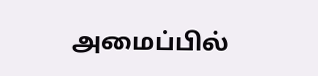அமைப்பில்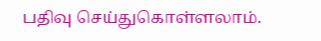பதிவு செய்துகொள்ளலாம்.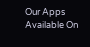Our Apps Available On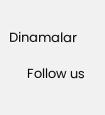Dinamalar

      Follow us